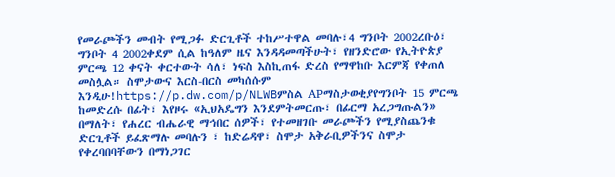የመራጮችን መብት የሚጋፉ ድርጊቶች ተከሥተዋል መባሉ፣4 ግንቦት 2002ረቡዕ፣ ግንቦት 4 2002ቀደም ሲል ከዓለም ዜና እንዳዳመጣችሁት፣ የዘንድሮው የኢትዮጵያ ምርጫ 12 ቀናት ቀርተውት ሳለ፣ ነፍስ እስኪጠፋ ድረስ የማዋከቡ እርምጃ የቀጠለ መስሏል። ስሞታውና እርስ-በርስ መካሰሱም እንዲሁ!https://p.dw.com/p/NLWBምስል APማስታወቂያየግንቦት 15 ምርጫ ከመድረሱ በፊት፣ እየዞሩ «ኢህአዴግን እንደምትመርጡ፣ በፊርማ አረጋግጡልን» በማለት፣ የሐረር ብሔራዊ ማኅበር ሰዎች፣ የተመዘገቡ መራጮችን የሚያስጨንቁ ድርጊቶች ይፈጽማሉ መባሉን ፣ ከድሬዳዋ፣ ስሞታ አቅራቢዎችንና ስሞታ የቀረባበባቸውን በማነጋገር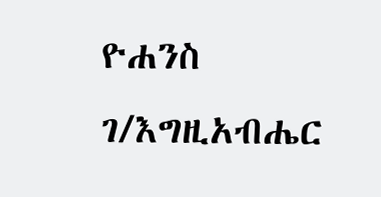ዮሐንስ ገ/እግዚአብሔር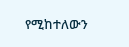የሚከተለውን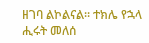ዘገባ ልኮልናል። ተክሌ የኋላ ሒሩት መለሰ